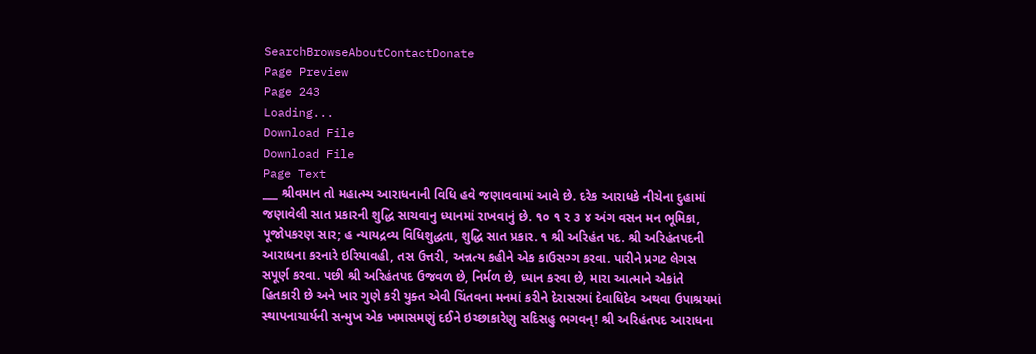SearchBrowseAboutContactDonate
Page Preview
Page 243
Loading...
Download File
Download File
Page Text
___ શ્રીવમાન તો મહાત્મ્ય આરાધનાની વિધિ હવે જણાવવામાં આવે છે. દરેક આરાધકે નીચેના દુહામાં જણાવેલી સાત પ્રકારની શુદ્ધિ સાચવાનુ ધ્યાનમાં રાખવાનું છે. ૧૦ ૧ ૨ ૩ ૪ અંગ વસન મન ભૂમિકા, પૂજોપકરણ સાર; હ ન્યાયદ્રવ્ય વિધિશુદ્ધતા, શુદ્ધિ સાત પ્રકાર. ૧ શ્રી અરિહંત પદ. શ્રી અરિહંતપદની આરાધના કરનારે ઇરિયાવહી, તસ ઉત્તરી, અન્નત્ય કહીને એક કાઉસગ્ગ કરવા. પારીને પ્રગટ લેગસ સપૂર્ણ કરવા. પછી શ્રી અરિહંતપદ ઉજવળ છે, નિર્મળ છે, ધ્યાન કરવા છે, મારા આત્માને એકાંતે હિતકારી છે અને ખાર ગુણે કરી યુક્ત એવી ચિંતવના મનમાં કરીને દેરાસરમાં દેવાધિદેવ અથવા ઉપાશ્રયમાં સ્થાપનાચાર્યની સન્મુખ એક ખમાસમણું દઈને ઇચ્છાકારેણુ સદિસહુ ભગવન્! શ્રી અરિહંતપદ આરાધના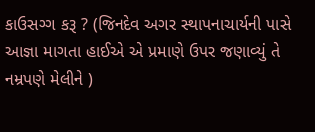કાઉસગ્ગ કરૂ ? (જિનદેવ અગર સ્થાપનાચાર્યની પાસે આજ્ઞા માગતા હાઈએ એ પ્રમાણે ઉપર જણાવ્યું તે નમ્રપણે મેલીને )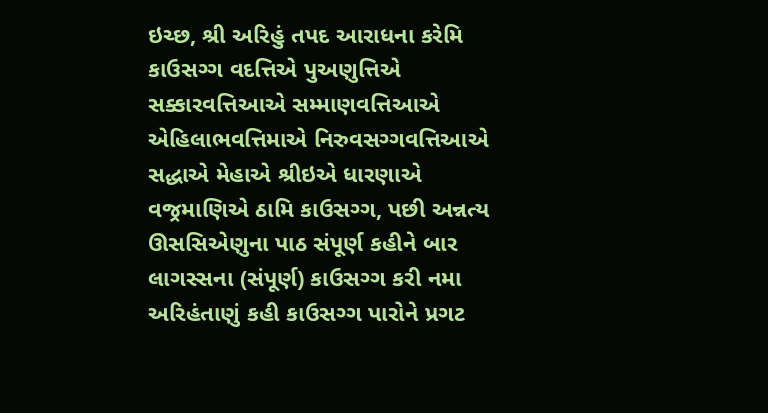ઇચ્છ, શ્રી અરિહું તપદ આરાધના કરેમિ કાઉસગ્ગ વદત્તિએ પુઅણુત્તિએ સક્કારવત્તિઆએ સમ્માણવત્તિઆએ એહિલાભવત્તિમાએ નિરુવસગ્ગવત્તિઆએ સદ્ધાએ મેહાએ શ્રીઇએ ધારણાએ વજ્રમાણિએ ઠામિ કાઉસગ્ગ, પછી અન્નત્ય ઊસસિએણુના પાઠ સંપૂર્ણ કહીને બાર લાગસ્સના (સંપૂર્ણ) કાઉસગ્ગ કરી નમા અરિહંતાણું કહી કાઉસગ્ગ પારોને પ્રગટ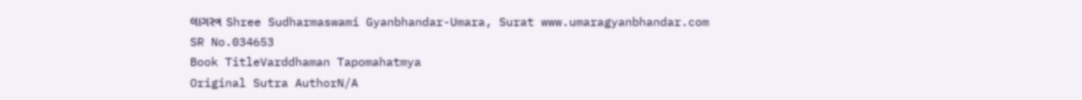લાગસ્ત્ર Shree Sudharmaswami Gyanbhandar-Umara, Surat www.umaragyanbhandar.com
SR No.034653
Book TitleVarddhaman Tapomahatmya
Original Sutra AuthorN/A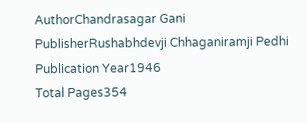AuthorChandrasagar Gani
PublisherRushabhdevji Chhaganiramji Pedhi
Publication Year1946
Total Pages354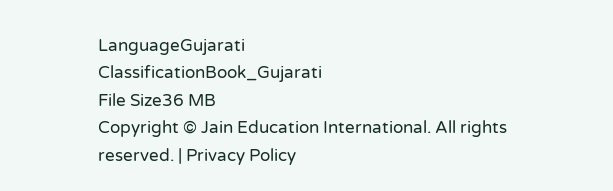LanguageGujarati
ClassificationBook_Gujarati
File Size36 MB
Copyright © Jain Education International. All rights reserved. | Privacy Policy